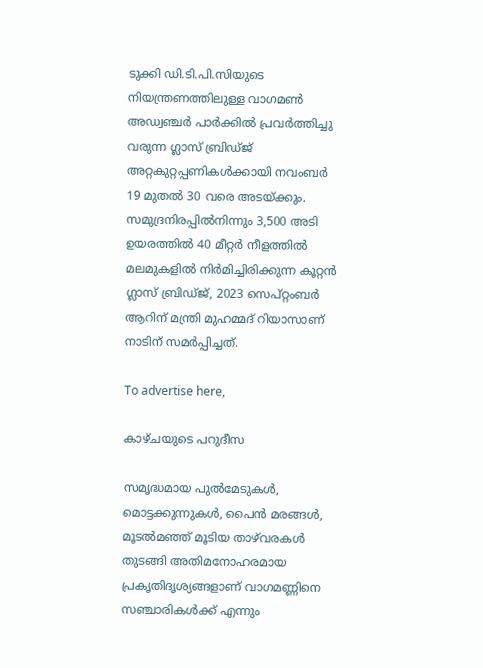ടുക്കി ഡി.ടി.പി.സിയുടെ നിയന്ത്രണത്തിലുള്ള വാഗമൺ അഡ്വഞ്ചർ പാർക്കിൽ പ്രവർത്തിച്ചു വരുന്ന ഗ്ലാസ് ബ്രിഡ്‌ജ്‌ അറ്റകുറ്റപ്പണികൾക്കായി നവംബർ 19 മുതൽ 30 വരെ അടയ്ക്കും. സമുദ്രനിരപ്പില്‍നിന്നും 3,500 അടി ഉയരത്തില്‍ 40 മീറ്റര്‍ നീളത്തില്‍ മലമുകളില്‍ നിര്‍മിച്ചിരിക്കുന്ന കൂറ്റന്‍ ഗ്ലാസ് ബ്രിഡ്ജ്, 2023 സെപ്റ്റംബര്‍ ആറിന് മന്ത്രി മുഹമ്മദ് റിയാസാണ് നാടിന് സമര്‍പ്പിച്ചത്.

To advertise here,

കാഴ്ചയുടെ പറുദീസ

സമൃദ്ധമായ പുല്‍മേടുകള്‍, മൊട്ടക്കുന്നുകള്‍, പൈന്‍ മരങ്ങള്‍, മൂടല്‍മഞ്ഞ് മൂടിയ താഴ്‌വരകള്‍ തുടങ്ങി അതിമനോഹരമായ പ്രകൃതിദൃശ്യങ്ങളാണ് വാഗമണ്ണിനെ സഞ്ചാരികള്‍ക്ക് എന്നും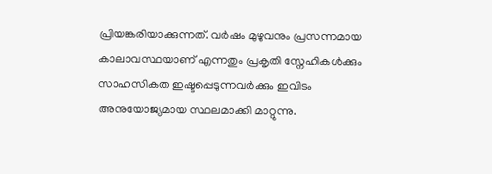പ്രിയങ്കരിയാക്കുന്നത്. വര്‍ഷം മുഴുവനും പ്രസന്നമായ കാലാവസ്ഥയാണ് എന്നതും പ്രകൃതി സ്നേഹികള്‍ക്കും സാഹസികത ഇഷ്ടപ്പെടുന്നവര്‍ക്കും ഇവിടം അനുയോജ്യമായ സ്ഥലമാക്കി മാറ്റുന്നു.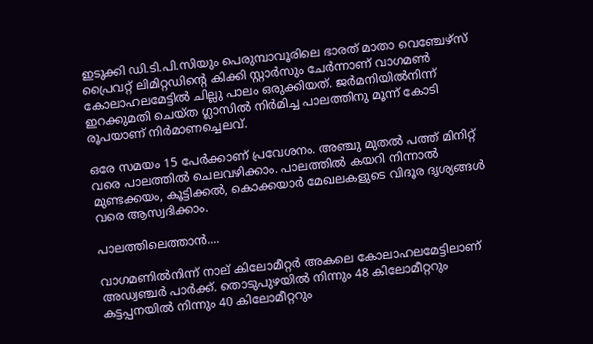ഇടുക്കി ഡി.ടി.പി.സിയും പെരുമ്പാവൂരിലെ ഭാരത് മാതാ വെഞ്ചേഴ്‌സ് പ്രൈവറ്റ് ലിമിറ്റഡിന്റെ കിക്കി സ്റ്റാര്‍സും ചേര്‍ന്നാണ് വാഗമണ്‍ കോലാഹലമേട്ടില്‍ ചില്ലു പാലം ഒരുക്കിയത്. ജര്‍മനിയില്‍നിന്ന് ഇറക്കുമതി ചെയ്ത ഗ്ലാസില്‍ നിര്‍മിച്ച പാലത്തിനു മൂന്ന് കോടി രൂപയാണ് നിര്‍മാണച്ചെലവ്.

ഒരേ സമയം 15 പേര്‍ക്കാണ് പ്രവേശനം. അഞ്ചു മുതല്‍ പത്ത് മിനിറ്റ് വരെ പാലത്തില്‍ ചെലവഴിക്കാം. പാലത്തില്‍ കയറി നിന്നാല്‍ മുണ്ടക്കയം, കൂട്ടിക്കല്‍, കൊക്കയാര്‍ മേഖലകളുടെ വിദൂര ദൃശ്യങ്ങള്‍ വരെ ആസ്വദിക്കാം.

പാലത്തിലെത്താന്‍....

വാഗമണില്‍നിന്ന് നാല് കിലോമീറ്റര്‍ അകലെ കോലാഹലമേട്ടിലാണ് അഡ്വഞ്ചര്‍ പാര്‍ക്ക്. തൊടുപുഴയില്‍ നിന്നും 48 കിലോമീറ്ററും കട്ടപ്പനയില്‍ നിന്നും 40 കിലോമീറ്ററും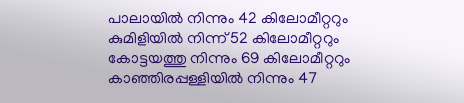പാലായില്‍ നിന്നും 42 കിലോമീറ്ററും കുമിളിയില്‍ നിന്ന് 52 കിലോമീറ്ററും കോട്ടയത്തു നിന്നും 69 കിലോമീറ്ററും കാഞ്ഞിരപ്പള്ളിയില്‍ നിന്നും 47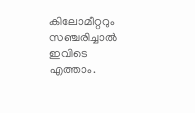കിലോമീറ്ററും സഞ്ചരിച്ചാല്‍ ഇവിടെ എത്താം.